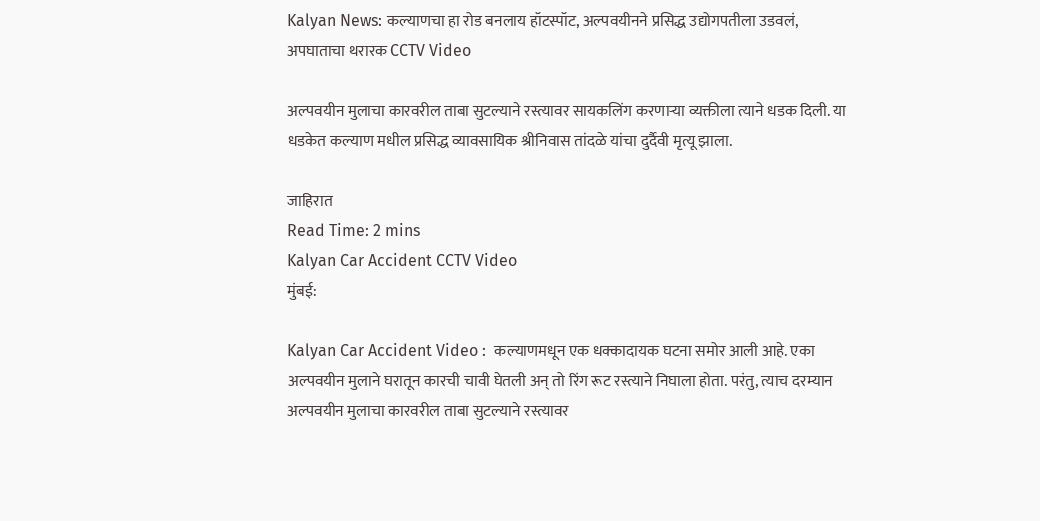Kalyan News: कल्याणचा हा रोड बनलाय हॉटस्पॉट, अल्पवयीनने प्रसिद्ध उद्योगपतीला उडवलं, अपघाताचा थरारक CCTV Video

अल्पवयीन मुलाचा कारवरील ताबा सुटल्याने रस्त्यावर सायकलिंग करणाऱ्या व्यक्तीला त्याने धडक दिली. या धडकेत कल्याण मधील प्रसिद्ध व्यावसायिक श्रीनिवास तांदळे यांचा दुर्दैवी मृत्यू झाला.

जाहिरात
Read Time: 2 mins
Kalyan Car Accident CCTV Video
मुंबई:

Kalyan Car Accident Video :  कल्याणमधून एक धक्कादायक घटना समोर आली आहे. एका अल्पवयीन मुलाने घरातून कारची चावी घेतली अन् तो रिंग रूट रस्त्याने निघाला होता. परंतु, त्याच दरम्यान अल्पवयीन मुलाचा कारवरील ताबा सुटल्याने रस्त्यावर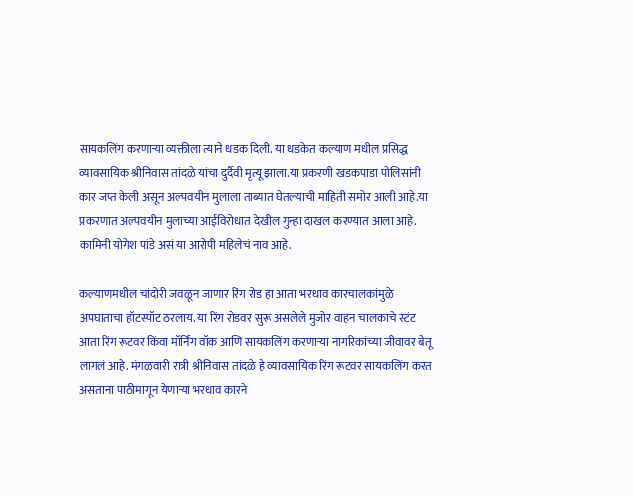सायकलिंग करणाऱ्या व्यक्तीला त्याने धडक दिली. या धडकेत कल्याण मधील प्रसिद्ध व्यावसायिक श्रीनिवास तांदळे यांचा दुर्दैवी मृत्यू झाला.या प्रकरणी खडकपाडा पोलिसांनी कार जप्त केली असून अल्पवयीन मुलाला ताब्यात घेतल्याची माहिती समोर आली आहे.या प्रकरणात अल्पवयीन मुलाच्या आईविरोधात देखील गुन्हा दाखल करण्यात आला आहे. कामिनी योगेश पांडे असं या आरोपी महिलेचं नाव आहे.

कल्याणमधील चांदोरी जवळून जाणार रिंग रोड हा आता भरधाव कारचालकांमुळे अपघाताचा हॉटस्पॉट ठरलाय. या रिंग रोडवर सुरू असलेले मुजोर वाहन चालकाचे स्टंट आता रिंग रूटवर किंवा मॉर्निंग वॉक आणि सायकलिंग करणाऱ्या नागरिकांच्या जीवावर बेतू लागलं आहे. मंगळवारी रात्री श्रीनिवास तांदळे हे व्यावसायिक रिंग रूटवर सायकलिंग करत असताना पाठीमागून येणाऱ्या भरधाव कारने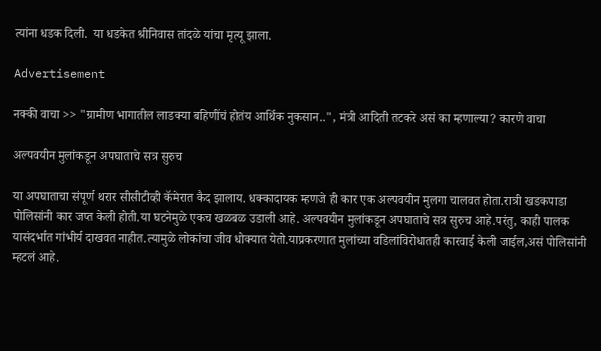त्यांना धडक दिली.  या धडकेत श्रीनिवास तांदळे यांचा मृत्यू झाला.

Advertisement

नक्की वाचा >> "ग्रामीण भागातील लाडक्या बहिणींचं होतंय आर्थिक नुकसान..", मंत्री आदिती तटकरे असं का म्हणाल्या? कारणे वाचा

अल्पवयीन मुलांकडून अपघाताचे सत्र सुरुच

या अपघाताचा संपूर्ण थरार सीसीटीव्ही कॅमेरात कैद झालाय. धक्कादायक म्हणजे ही कार एक अल्पवयीन मुलगा चालवत होता.रात्री खडकपाडा पोलिसांनी कार जप्त केली होती.या घटनेमुळे एकच खळबळ उडाली आहे. अल्पवयीन मुलांकडून अपघाताचे सत्र सुरुच आहे.परंतु, काही पालक यासंदर्भात गांभीर्य दाखवत नाहीत.त्यामुळे लोकांचा जीव धोक्यात येतो.याप्रकरणात मुलांच्या वडिलांविरोधातही कारवाई केली जाईल,असं पोलिसांनी म्हटलं आहे.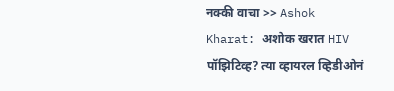नक्की वाचा >> Ashok Kharat: अशोक खरात HIV पॉझिटिव्ह? त्या व्हायरल व्हिडीओनं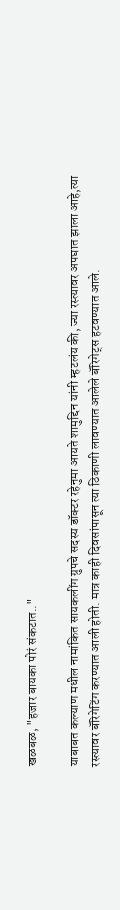खळबळ, "हजार बायका पोरं संकटात.."

याबाबत कल्याण मधील नामांकित सायकलींग ग्रुपचे सदस्य डॉक्टर रहेनुमा आयते शामुद्दिन यांनी म्हटलंय की, ज्या रस्त्यावर अपघात झाला आहे,त्या
रस्त्यावर बॅरिगेटिंग करण्यात आली होती. मात्र काही दिवसांपासून त्या ठिकाणी लावण्यात आलेले बॅरिगेट्स हटवण्यात आले.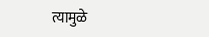त्यामुळे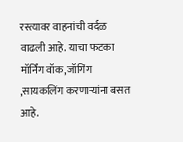रस्त्यावर वाहनांची वर्दळ वाढली आहे. याचा फटका मॉर्निंग वॉक,जॉगिंग ,सायकलिंग करणाऱ्यांना बसत आहे.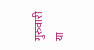गुरुवारी या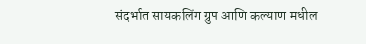संदर्भात सायकलिंग ग्रुप आणि कल्याण मधील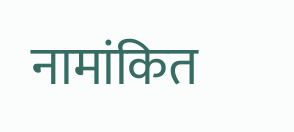नामांकित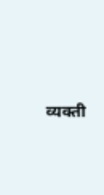व्यक्ती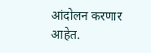आंदोलन करणार आहेत.